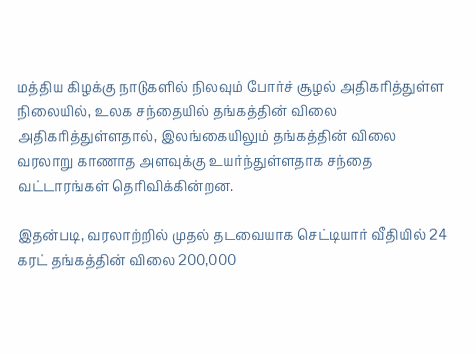மத்திய கிழக்கு நாடுகளில் நிலவும் போர்ச் சூழல் அதிகரித்துள்ள நிலையில், உலக சந்தையில் தங்கத்தின் விலை அதிகரித்துள்ளதால், இலங்கையிலும் தங்கத்தின் விலை வரலாறு காணாத அளவுக்கு உயர்ந்துள்ளதாக சந்தை வட்டாரங்கள் தெரிவிக்கின்றன.

இதன்படி, வரலாற்றில் முதல் தடவையாக செட்டியார் வீதியில் 24 கரட் தங்கத்தின் விலை 200,000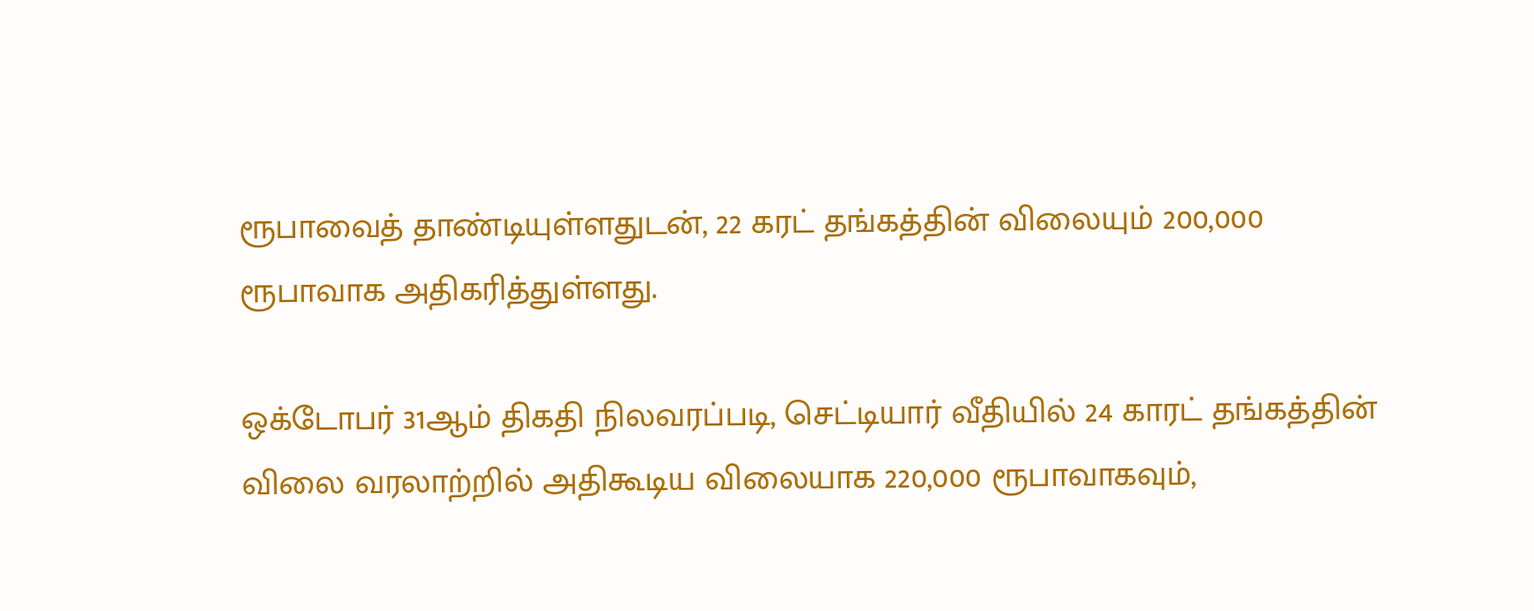ரூபாவைத் தாண்டியுள்ளதுடன், 22 கரட் தங்கத்தின் விலையும் 200,000 ரூபாவாக அதிகரித்துள்ளது.

ஒக்டோபர் 31ஆம் திகதி நிலவரப்படி, செட்டியார் வீதியில் 24 காரட் தங்கத்தின் விலை வரலாற்றில் அதிகூடிய விலையாக 220,000 ரூபாவாகவும்,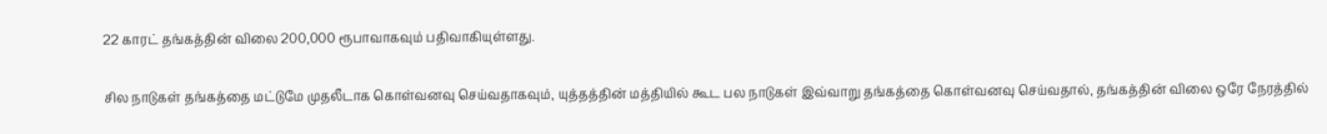22 காரட் தங்கத்தின் விலை 200,000 ரூபாவாகவும் பதிவாகியுள்ளது.

சில நாடுகள் தங்கத்தை மட்டுமே முதலீடாக கொள்வனவு செய்வதாகவும், யுத்தத்தின் மத்தியில் கூட பல நாடுகள் இவ்வாறு தங்கத்தை கொள்வனவு செய்வதால், தங்கத்தின் விலை ஒரே நேரத்தில்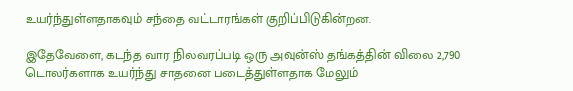உயர்ந்துள்ளதாகவும் சந்தை வட்டாரங்கள் குறிப்பிடுகின்றன.

இதேவேளை, கடந்த வார நிலவரப்படி ஒரு அவுன்ஸ் தங்கத்தின் விலை 2,790 டொலர்களாக உயர்ந்து சாதனை படைத்துள்ளதாக மேலும்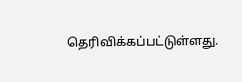தெரிவிக்கப்பட்டுள்ளது.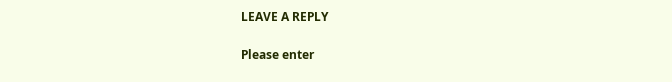LEAVE A REPLY

Please enter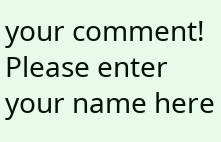your comment!
Please enter your name here